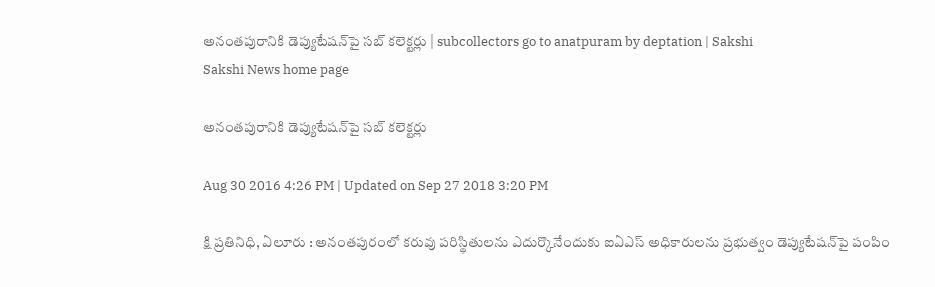అనంతపురానికి డెప్యుటేషన్‌పై సబ్‌ కలెక్టర్లు | subcollectors go to anatpuram by deptation | Sakshi
Sakshi News home page

అనంతపురానికి డెప్యుటేషన్‌పై సబ్‌ కలెక్టర్లు

Aug 30 2016 4:26 PM | Updated on Sep 27 2018 3:20 PM

క్షి ప్రతినిధి, ఏలూరు : అనంతపురంలో కరువు పరిస్థితులను ఎదుర్కొనేందుకు ఐఏఎస్‌ అధికారులను ప్రభుత్వం డెప్యుటేషన్‌పై పంపిం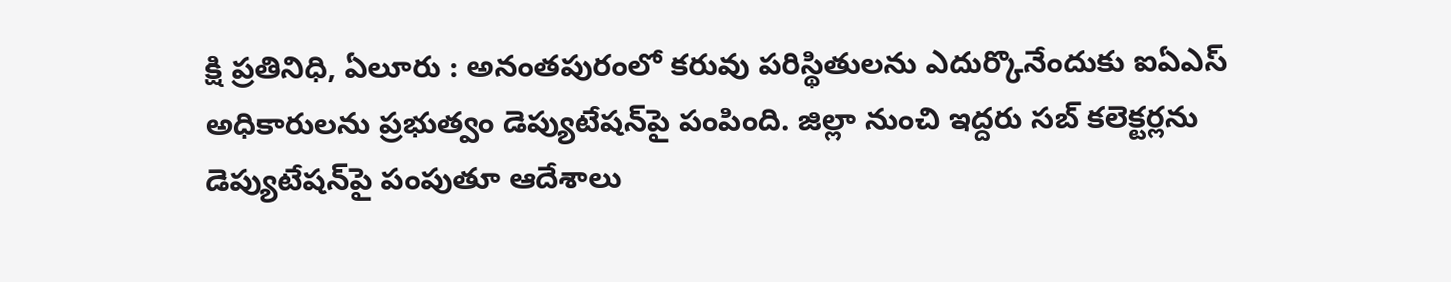క్షి ప్రతినిధి, ఏలూరు : అనంతపురంలో కరువు పరిస్థితులను ఎదుర్కొనేందుకు ఐఏఎస్‌ అధికారులను ప్రభుత్వం డెప్యుటేషన్‌పై పంపింది. జిల్లా నుంచి ఇద్దరు సబ్‌ కలెక్టర్లను డెప్యుటేషన్‌పై పంపుతూ ఆదేశాలు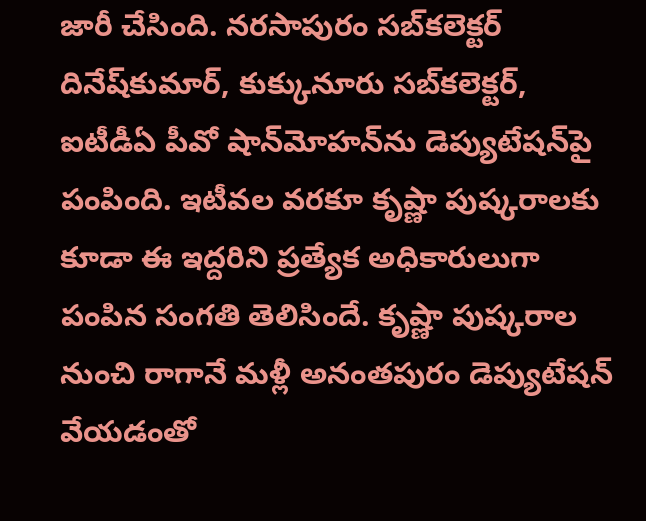జారీ చేసింది. నరసాపురం సబ్‌కలెక్టర్‌ దినేష్‌కుమార్, కుక్కునూరు సబ్‌కలెక్టర్, ఐటీడీఏ పీవో షాన్‌మోహన్‌ను డెప్యుటేషన్‌పై పంపింది. ఇటీవల వరకూ కృష్ణా పుష్కరాలకు కూడా ఈ ఇద్దరిని ప్రత్యేక అధికారులుగా పంపిన సంగతి తెలిసిందే. కృష్ణా పుష్కరాల నుంచి రాగానే మళ్లీ అనంతపురం డెప్యుటేషన్‌ వేయడంతో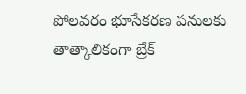పోలవరం భూసేకరణ పనులకు తాత్కాలికంగా బ్రేక్‌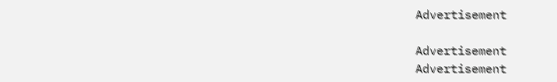Advertisement

Advertisement
Advertisement